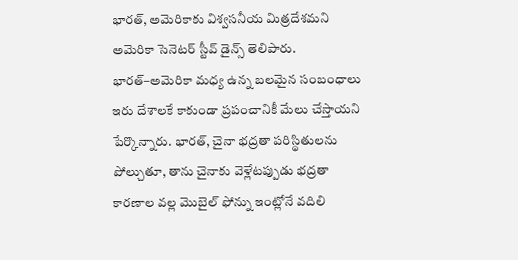భారత్, అమెరికాకు విశ్వసనీయ మిత్రదేశమని అమెరికా సెనెటర్ స్టీవ్ డైన్స్ తెలిపారు. భారత్–అమెరికా మధ్య ఉన్న బలమైన సంబంధాలు ఇరు దేశాలకే కాకుండా ప్రపంచానికీ మేలు చేస్తాయని పేర్కొన్నారు. భారత్, చైనా భద్రతా పరిస్థితులను పోల్చుతూ, తాను చైనాకు వెళ్లేటప్పుడు భద్రతా కారణాల వల్ల మొబైల్ ఫోన్ను ఇంట్లోనే వదిలి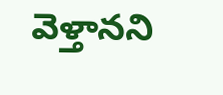వెళ్తానని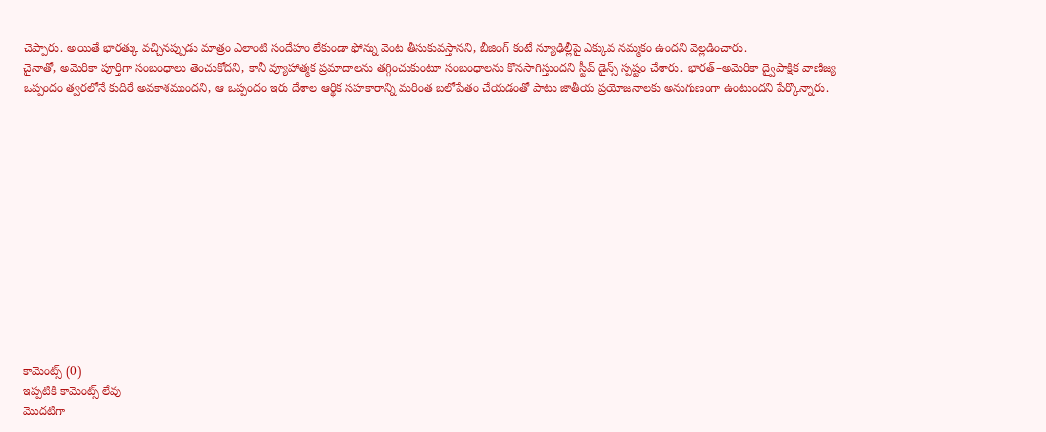చెప్పారు. అయితే భారత్కు వచ్చినప్పుడు మాత్రం ఎలాంటి సందేహం లేకుండా ఫోన్ను వెంట తీసుకువస్తానని, బీజింగ్ కంటే న్యూఢిల్లీపై ఎక్కువ నమ్మకం ఉందని వెల్లడించారు.
చైనాతో, అమెరికా పూర్తిగా సంబంధాలు తెంచుకోదని, కానీ వ్యూహాత్మక ప్రమాదాలను తగ్గించుకుంటూ సంబంధాలను కొనసాగిస్తుందని స్టీవ్ డైన్స్ స్పష్టం చేశారు. భారత్–అమెరికా ద్వైపాక్షిక వాణిజ్య ఒప్పందం త్వరలోనే కుదిరే అవకాశముందని, ఆ ఒప్పందం ఇరు దేశాల ఆర్థిక సహకారాన్ని మరింత బలోపేతం చేయడంతో పాటు జాతీయ ప్రయోజనాలకు అనుగుణంగా ఉంటుందని పేర్కొన్నారు.













కామెంట్స్ (0)
ఇప్పటికి కామెంట్స్ లేవు
మొదటిగా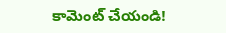కామెంట్ చేయండి!